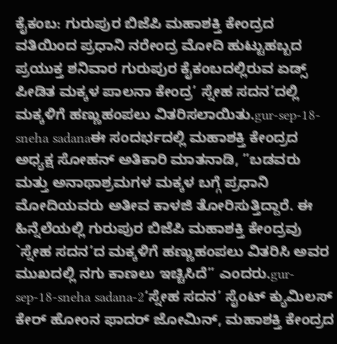ಕೈಕಂಬ: ಗುರುಪುರ ಬಿಜೆಪಿ ಮಹಾಶಕ್ತಿ ಕೇಂದ್ರದ ವತಿಯಿಂದ ಪ್ರಧಾನಿ ನರೇಂದ್ರ ಮೋದಿ ಹುಟ್ಟುಹಬ್ಬದ ಪ್ರಯುಕ್ತ ಶನಿವಾರ ಗುರುಪುರ ಕೈಕಂಬದಲ್ಲಿರುವ ಏಡ್ಸ್ ಪೀಡಿತ ಮಕ್ಕಳ ಪಾಲನಾ ಕೇಂದ್ರ’ ಸ್ನೇಹ ಸದನ’ದಲ್ಲಿ ಮಕ್ಕಳಿಗೆ ಹಣ್ಣುಹಂಪಲು ವಿತರಿಸಲಾಯಿತು.gur-sep-18-sneha sadanaಈ ಸಂದರ್ಭದಲ್ಲಿ ಮಹಾಶಕ್ತಿ ಕೇಂದ್ರದ ಅಧ್ಯಕ್ಷ ಸೋಹನ್ ಅತಿಕಾರಿ ಮಾತನಾಡಿ, ”ಬಡವರು ಮತ್ತು ಅನಾಥಾಶ್ರಮಗಳ ಮಕ್ಕಳ ಬಗ್ಗೆ ಪ್ರಧಾನಿ ಮೋದಿಯವರು ಅತೀವ ಕಾಳಜಿ ತೋರಿಸುತ್ತಿದ್ದಾರೆ. ಈ ಹಿನ್ನೆಲೆಯಲ್ಲಿ ಗುರುಪುರ ಬಿಜೆಪಿ ಮಹಾಶಕ್ತಿ ಕೇಂದ್ರವು `ಸ್ನೇಹ ಸದನ’ದ ಮಕ್ಕಳಿಗೆ ಹಣ್ಣುಹಂಪಲು ವಿತರಿಸಿ ಅವರ ಮುಖದಲ್ಲಿ ನಗು ಕಾಣಲು ಇಚ್ಚಿಸಿದೆ” ಎಂದರು.gur-sep-18-sneha sadana-2‘ಸ್ನೇಹ ಸದನ’ ಸೈಂಟ್ ಕ್ಯುಮಿಲಸ್ ಕೇರ್ ಹೋಂನ ಫಾದರ್ ಜೋಮಿನ್, ಮಹಾಶಕ್ತಿ ಕೇಂದ್ರದ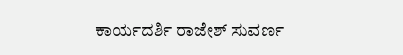ಕಾರ್ಯದರ್ಶಿ ರಾಜೇಶ್ ಸುವರ್ಣ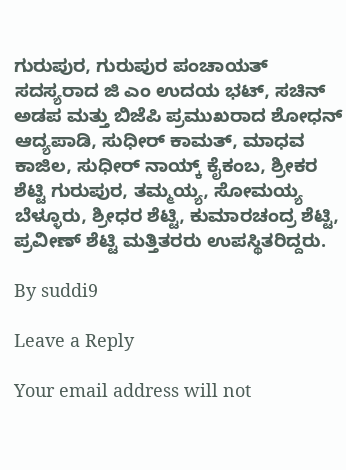ಗುರುಪುರ, ಗುರುಪುರ ಪಂಚಾಯತ್ ಸದಸ್ಯರಾದ ಜಿ ಎಂ ಉದಯ ಭಟ್, ಸಚಿನ್ ಅಡಪ ಮತ್ತು ಬಿಜೆಪಿ ಪ್ರಮುಖರಾದ ಶೋಧನ್ ಆದ್ಯಪಾಡಿ, ಸುಧೀರ್ ಕಾಮತ್, ಮಾಧವ ಕಾಜಿಲ, ಸುಧೀರ್ ನಾಯ್ಕ್ ಕೈಕಂಬ, ಶ್ರೀಕರ ಶೆಟ್ಟಿ ಗುರುಪುರ, ತಮ್ಮಯ್ಯ, ಸೋಮಯ್ಯ ಬೆಳ್ಳೂರು, ಶ್ರೀಧರ ಶೆಟ್ಟಿ, ಕುಮಾರಚಂದ್ರ ಶೆಟ್ಟಿ, ಪ್ರವೀಣ್ ಶೆಟ್ಟಿ ಮತ್ತಿತರರು ಉಪಸ್ಥಿತರಿದ್ದರು.

By suddi9

Leave a Reply

Your email address will not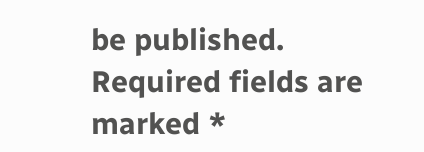be published. Required fields are marked *